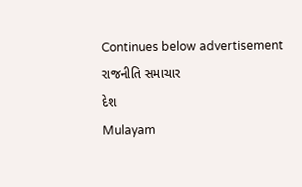Continues below advertisement
રાજનીતિ સમાચાર
દેશ
Mulayam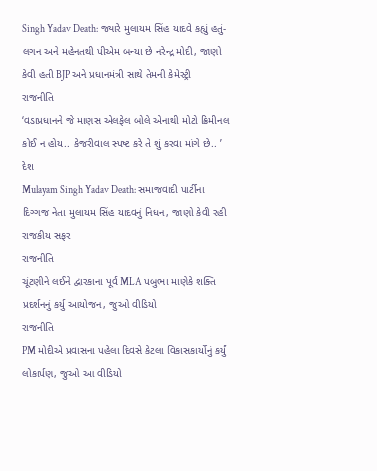Singh Yadav Death: જ્યારે મુલાયમ સિંહ યાદવે કહ્યું હતું- લગન અને મહેનતથી પીએમ બન્યા છે નરેન્દ્ર મોદી, જાણો કેવી હતી BJP અને પ્રધાનમંત્રી સાથે તેમની કેમેસ્ટ્રી
રાજનીતિ
‘વડાપ્રધાનને જે માણસ એલફેલ બોલે એનાથી મોટો ક્રિમીનલ કોઈ ન હોય.. કેજરીવાલ સ્પષ્ટ કરે તે શું કરવા માંગે છે.. ’
દેશ
Mulayam Singh Yadav Death: સમાજવાદી પાર્ટીના દિગ્ગજ નેતા મુલાયમ સિંહ યાદવનું નિધન, જાણો કેવી રહી રાજકીય સફર
રાજનીતિ
ચૂંટણીને લઈને દ્વારકાના પૂર્વ MLA પબુભા માણેકે શક્તિ પ્રદર્શનનું કર્યુ આયોજન, જુઓ વીડિયો
રાજનીતિ
PM મોદીએ પ્રવાસના પહેલા દિવસે કેટલા વિકાસકાર્યોનું કર્યું લોકાર્પણ, જુઓ આ વીડિયો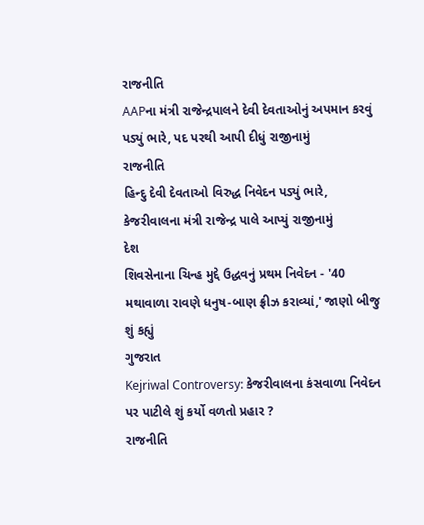રાજનીતિ
AAPના મંત્રી રાજેન્દ્રપાલને દેવી દેવતાઓનું અપમાન કરવું પડ્યું ભારે, પદ પરથી આપી દીધું રાજીનામું
રાજનીતિ
હિન્દુ દેવી દેવતાઓ વિરુદ્ધ નિવેદન પડ્યું ભારે, કેજરીવાલના મંત્રી રાજેન્દ્ર પાલે આપ્યું રાજીનામું
દેશ
શિવસેનાના ચિન્હ મુદ્દે ઉદ્ધવનું પ્રથમ નિવેદન - '40 મથાવાળા રાવણે ધનુષ-બાણ ફ્રીઝ કરાવ્યાં,' જાણો બીજુ શું કહ્યું
ગુજરાત
Kejriwal Controversy: કેજરીવાલના કંસવાળા નિવેદન પર પાટીલે શું કર્યો વળતો પ્રહાર ?
રાજનીતિ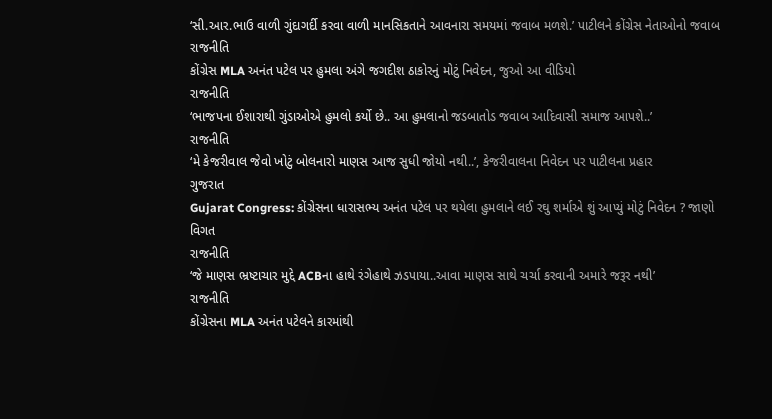‘સી.આર.ભાઉ વાળી ગુંદાગર્દી કરવા વાળી માનસિકતાને આવનારા સમયમાં જવાબ મળશે.’ પાટીલને કોંગ્રેસ નેતાઓનો જવાબ
રાજનીતિ
કોંગ્રેસ MLA અનંત પટેલ પર હુમલા અંગે જગદીશ ઠાકોરનું મોટું નિવેદન, જુઓ આ વીડિયો
રાજનીતિ
‘ભાજપના ઈશારાથી ગુંડાઓએ હુમલો કર્યો છે.. આ હુમલાનો જડબાતોડ જવાબ આદિવાસી સમાજ આપશે..’
રાજનીતિ
‘મે કેજરીવાલ જેવો ખોટું બોલનારો માણસ આજ સુધી જોયો નથી..’, કેજરીવાલના નિવેદન પર પાટીલના પ્રહાર
ગુજરાત
Gujarat Congress: કોંગ્રેસના ધારાસભ્ય અનંત પટેલ પર થયેલા હુમલાને લઈ રઘુ શર્માએ શું આપ્યું મોટું નિવેદન ? જાણો વિગત
રાજનીતિ
‘જે માણસ ભ્રષ્ટાચાર મુદ્દે ACBના હાથે રંગેહાથે ઝડપાયા..આવા માણસ સાથે ચર્ચા કરવાની અમારે જરૂર નથી’
રાજનીતિ
કોંગ્રેસના MLA અનંત પટેલને કારમાંથી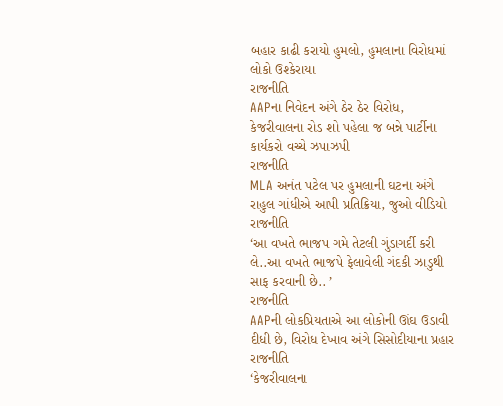બહાર કાઢી કરાયો હુમલો, હુમલાના વિરોધમાં લોકો ઉશ્કેરાયા
રાજનીતિ
AAPના નિવેદન અંગે ઠેર ઠેર વિરોધ, કેજરીવાલના રોડ શો પહેલા જ બન્ને પાર્ટીના કાર્યકરો વચ્ચે ઝપાઝપી
રાજનીતિ
MLA અનંત પટેલ પર હુમલાની ઘટના અંગે રાહુલ ગાંધીએ આપી પ્રતિક્રિયા, જુઓ વીડિયો
રાજનીતિ
‘આ વખતે ભાજપ ગમે તેટલી ગુંડાગર્દી કરી લે..આ વખતે ભાજપે ફેલાવેલી ગંદકી ઝાડુથી સાફ કરવાની છે.. ’
રાજનીતિ
AAPની લોકપ્રિયતાએ આ લોકોની ઊંઘ ઉડાવી દીધી છે, વિરોધ દેખાવ અંગે સિસોદીયાના પ્રહાર
રાજનીતિ
‘કેજરીવાલના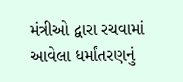મંત્રીઓ દ્વારા રચવામાં આવેલા ધર્માંતરણનું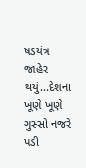ષડયંત્ર જાહેર થયું...દેશના ખૂણે ખૂણે ગુસ્સો નજરે પડી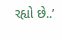રહ્યો છે..’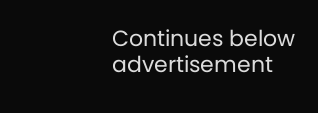Continues below advertisement